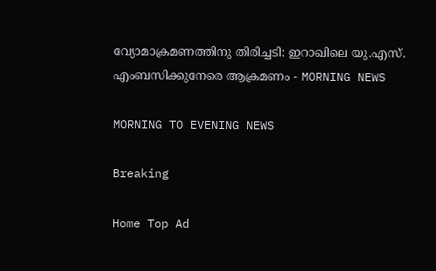വ്യോമാക്രമണത്തിനു തിരിച്ചടി: ഇറാഖിലെ യു.എസ്. എംബസിക്കുനേരെ ആക്രമണം - MORNING NEWS

MORNING TO EVENING NEWS

Breaking

Home Top Ad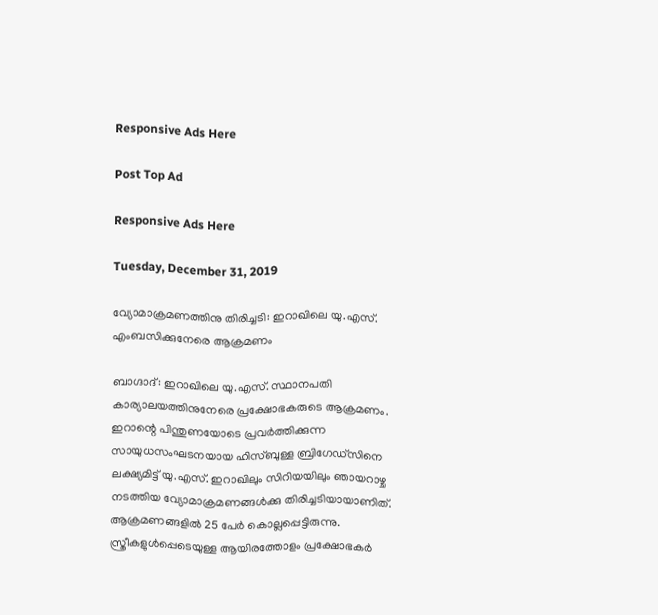Responsive Ads Here

Post Top Ad

Responsive Ads Here

Tuesday, December 31, 2019

വ്യോമാക്രമണത്തിനു തിരിച്ചടി: ഇറാഖിലെ യു.എസ്. എംബസിക്കുനേരെ ആക്രമണം

ബാഗ്ദാദ്: ഇറാഖിലെ യു.എസ്. സ്ഥാനപതി കാര്യാലയത്തിനുനേരെ പ്രക്ഷോഭകരുടെ ആക്രമണം. ഇറാന്റെ പിന്തുണയോടെ പ്രവർത്തിക്കുന്ന സായുധസംഘടനയായ ഹിസ്ബുള്ള ബ്രിഗേഡ്സിനെ ലക്ഷ്യമിട്ട് യു.എസ്. ഇറാഖിലും സിറിയയിലും ഞായറാഴ്ച നടത്തിയ വ്യോമാക്രമണങ്ങൾക്കു തിരിച്ചടിയായാണിത്. ആക്രമണങ്ങളിൽ 25 പേർ കൊല്ലപ്പെട്ടിരുന്നു. സ്ത്രീകളുൾപ്പെടെയുള്ള ആയിരത്തോളം പ്രക്ഷോഭകർ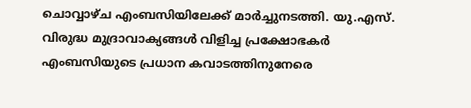ചൊവ്വാഴ്ച എംബസിയിലേക്ക് മാർച്ചുനടത്തി. യു.എസ്. വിരുദ്ധ മുദ്രാവാക്യങ്ങൾ വിളിച്ച പ്രക്ഷോഭകർ എംബസിയുടെ പ്രധാന കവാടത്തിനുനേരെ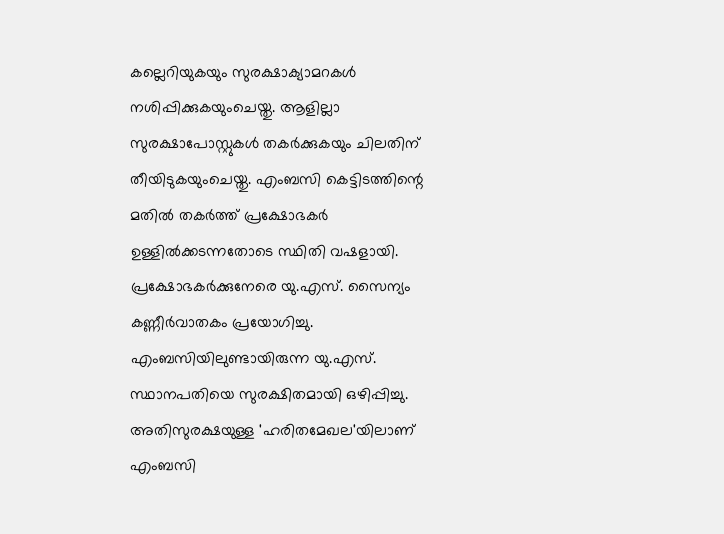കല്ലെറിയുകയും സുരക്ഷാക്യാമറകൾ നശിപ്പിക്കുകയുംചെയ്തു. ആളില്ലാ സുരക്ഷാപോസ്റ്റുകൾ തകർക്കുകയും ചിലതിന് തീയിടുകയുംചെയ്തു. എംബസി കെട്ടിടത്തിന്റെ മതിൽ തകർത്ത് പ്രക്ഷോഭകർ ഉള്ളിൽക്കടന്നതോടെ സ്ഥിതി വഷളായി. പ്രക്ഷോഭകർക്കുനേരെ യു.എസ്. സൈന്യം കണ്ണീർവാതകം പ്രയോഗിച്ചു. എംബസിയിലുണ്ടായിരുന്ന യു.എസ്. സ്ഥാനപതിയെ സുരക്ഷിതമായി ഒഴിപ്പിച്ചു. അതിസുരക്ഷയുള്ള 'ഹരിതമേഖല'യിലാണ് എംബസി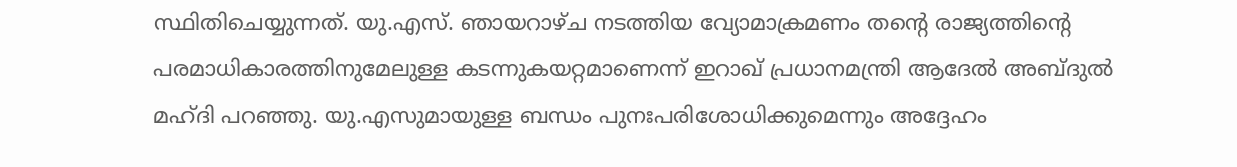സ്ഥിതിചെയ്യുന്നത്. യു.എസ്. ഞായറാഴ്ച നടത്തിയ വ്യോമാക്രമണം തന്റെ രാജ്യത്തിന്റെ പരമാധികാരത്തിനുമേലുള്ള കടന്നുകയറ്റമാണെന്ന് ഇറാഖ് പ്രധാനമന്ത്രി ആദേൽ അബ്ദുൽ മഹ്ദി പറഞ്ഞു. യു.എസുമായുള്ള ബന്ധം പുനഃപരിശോധിക്കുമെന്നും അദ്ദേഹം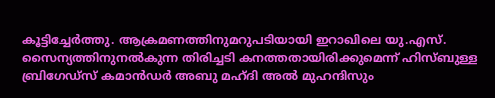കൂട്ടിച്ചേർത്തു. ആക്രമണത്തിനുമറുപടിയായി ഇറാഖിലെ യു.എസ്. സൈന്യത്തിനുനൽകുന്ന തിരിച്ചടി കനത്തതായിരിക്കുമെന്ന് ഹിസ്ബുള്ള ബ്രിഗേഡ്സ് കമാൻഡർ അബു മഹ്ദി അൽ മുഹന്ദിസും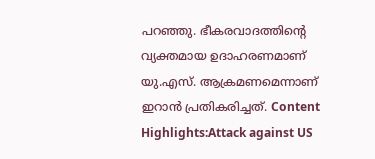പറഞ്ഞു. ഭീകരവാദത്തിന്റെ വ്യക്തമായ ഉദാഹരണമാണ് യു.എസ്. ആക്രമണമെന്നാണ് ഇറാൻ പ്രതികരിച്ചത്. Content Highlights:Attack against US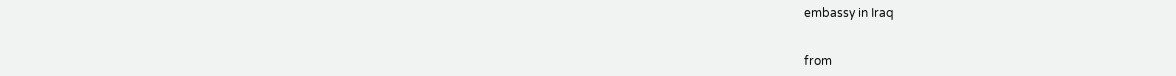embassy in Iraq


from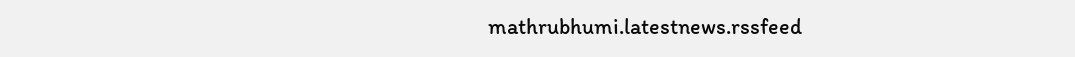mathrubhumi.latestnews.rssfeed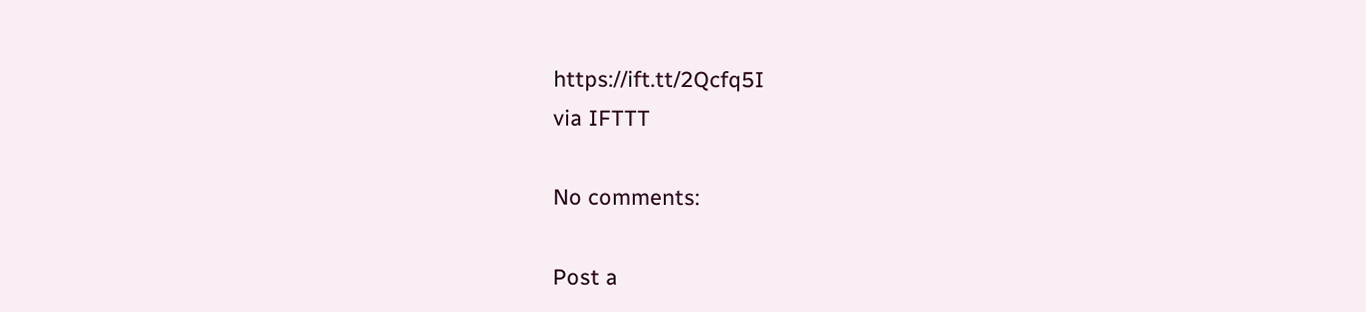https://ift.tt/2Qcfq5I
via IFTTT

No comments:

Post a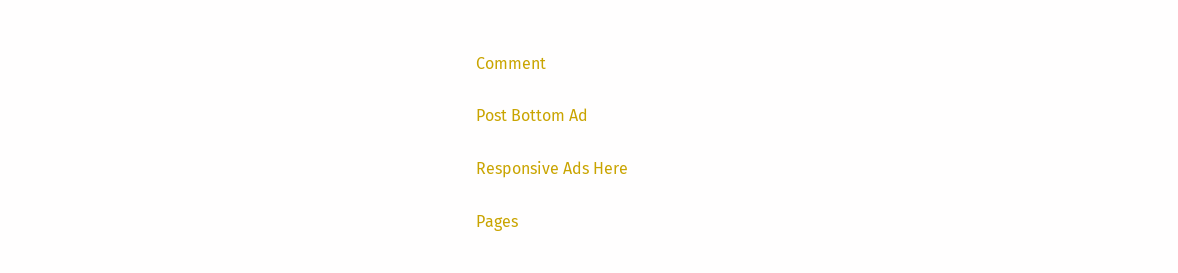Comment

Post Bottom Ad

Responsive Ads Here

Pages